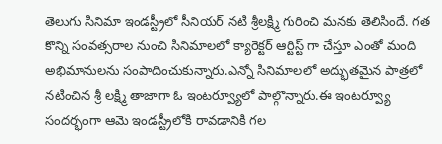తెలుగు సినిమా ఇండస్ట్రీలో సీనియర్ నటి శ్రీలక్ష్మి గురించి మనకు తెలిసిందే. గత కొన్ని సంవత్సరాల నుంచి సినిమాలలో క్యారెక్టర్ ఆర్టిస్ట్ గా చేస్తూ ఎంతో మంది అభిమానులను సంపాదించుకున్నారు.ఎన్నో సినిమాలలో అద్భుతమైన పాత్రలో నటించిన శ్రీ లక్ష్మి తాజాగా ఓ ఇంటర్వ్యూలో పాల్గొన్నారు.ఈ ఇంటర్వ్యూ సందర్భంగా ఆమె ఇండస్ట్రీలోకి రావడానికి గల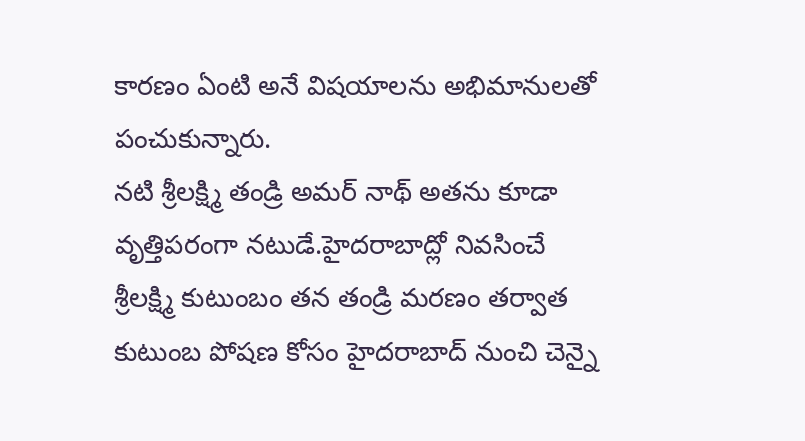కారణం ఏంటి అనే విషయాలను అభిమానులతో పంచుకున్నారు.
నటి శ్రీలక్ష్మి తండ్రి అమర్ నాథ్ అతను కూడా వృత్తిపరంగా నటుడే.హైదరాబాద్లో నివసించే శ్రీలక్ష్మి కుటుంబం తన తండ్రి మరణం తర్వాత కుటుంబ పోషణ కోసం హైదరాబాద్ నుంచి చెన్నై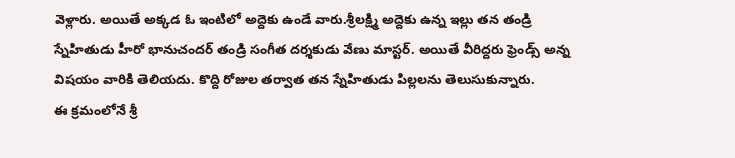వెళ్లారు. అయితే అక్కడ ఓ ఇంటిలో అద్దెకు ఉండే వారు.శ్రీలక్ష్మి అద్దెకు ఉన్న ఇల్లు తన తండ్రి స్నేహితుడు హీరో భానుచందర్ తండ్రి సంగీత దర్శకుడు వేణు మాస్టర్. అయితే వీరిద్దరు ఫ్రెండ్స్ అన్న విషయం వారికి తెలియదు. కొద్ది రోజుల తర్వాత తన స్నేహితుడు పిల్లలను తెలుసుకున్నారు.
ఈ క్రమంలోనే శ్రీ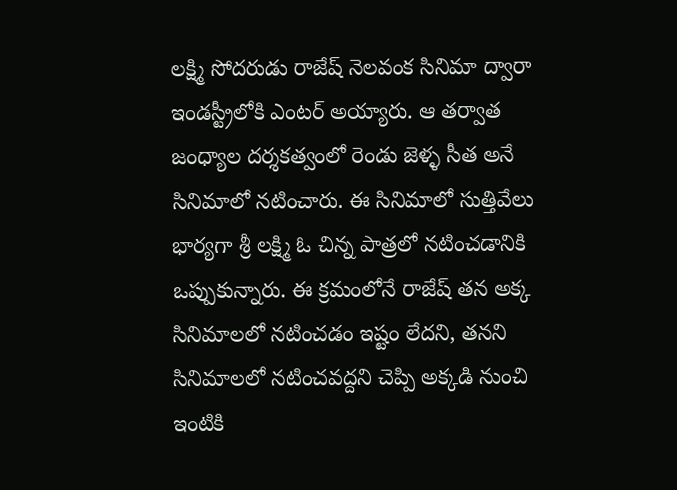లక్ష్మి సోదరుడు రాజేష్ నెలవంక సినిమా ద్వారా ఇండస్ట్రీలోకి ఎంటర్ అయ్యారు. ఆ తర్వాత జంధ్యాల దర్శకత్వంలో రెండు జెళ్ళ సీత అనే సినిమాలో నటించారు. ఈ సినిమాలో సుత్తివేలు భార్యగా శ్రీ లక్ష్మి ఓ చిన్న పాత్రలో నటించడానికి ఒప్పుకున్నారు. ఈ క్రమంలోనే రాజేష్ తన అక్క సినిమాలలో నటించడం ఇష్టం లేదని, తనని సినిమాలలో నటించవద్దని చెప్పి అక్కడి నుంచి ఇంటికి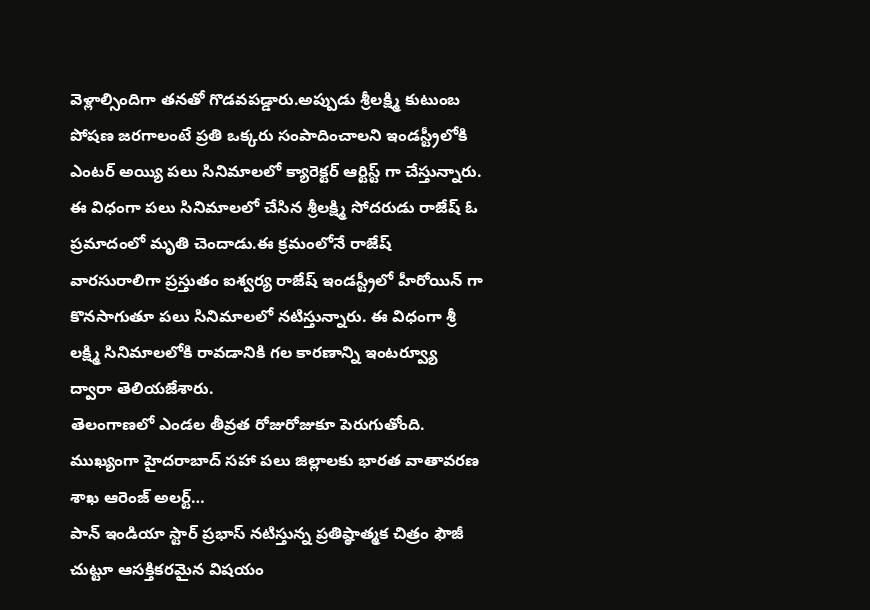వెళ్లాల్సిందిగా తనతో గొడవపడ్డారు.అప్పుడు శ్రీలక్ష్మి కుటుంబ పోషణ జరగాలంటే ప్రతి ఒక్కరు సంపాదించాలని ఇండస్ట్రీలోకి ఎంటర్ అయ్యి పలు సినిమాలలో క్యారెక్టర్ ఆర్టిస్ట్ గా చేస్తున్నారు.
ఈ విధంగా పలు సినిమాలలో చేసిన శ్రీలక్ష్మి సోదరుడు రాజేష్ ఓ ప్రమాదంలో మృతి చెందాడు.ఈ క్రమంలోనే రాజేష్ వారసురాలిగా ప్రస్తుతం ఐశ్వర్య రాజేష్ ఇండస్ట్రీలో హీరోయిన్ గా కొనసాగుతూ పలు సినిమాలలో నటిస్తున్నారు. ఈ విధంగా శ్రీ లక్ష్మి సినిమాలలోకి రావడానికి గల కారణాన్ని ఇంటర్వ్యూ ద్వారా తెలియజేశారు.
తెలంగాణలో ఎండల తీవ్రత రోజురోజుకూ పెరుగుతోంది. ముఖ్యంగా హైదరాబాద్ సహా పలు జిల్లాలకు భారత వాతావరణ శాఖ ఆరెంజ్ అలర్ట్…
పాన్ ఇండియా స్టార్ ప్రభాస్ నటిస్తున్న ప్రతిష్ఠాత్మక చిత్రం ఫౌజీ చుట్టూ ఆసక్తికరమైన విషయం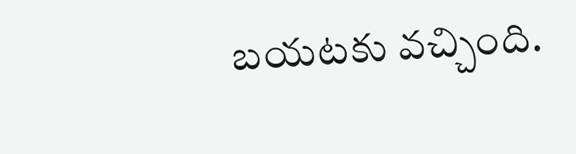బయటకు వచ్చింది.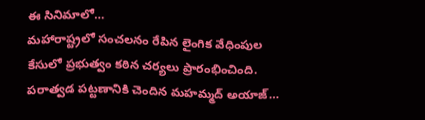ఈ సినిమాలో…
మహారాష్ట్రలో సంచలనం రేపిన లైంగిక వేధింపుల కేసులో ప్రభుత్వం కఠిన చర్యలు ప్రారంభించింది. పరాత్వడ పట్టణానికి చెందిన మహమ్మద్ అయాజ్…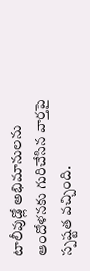టాలీవుడ్లో అభిమానులను ఆందోళనకు గురిచేసిన వార్తపై స్పష్టత వచ్చింది.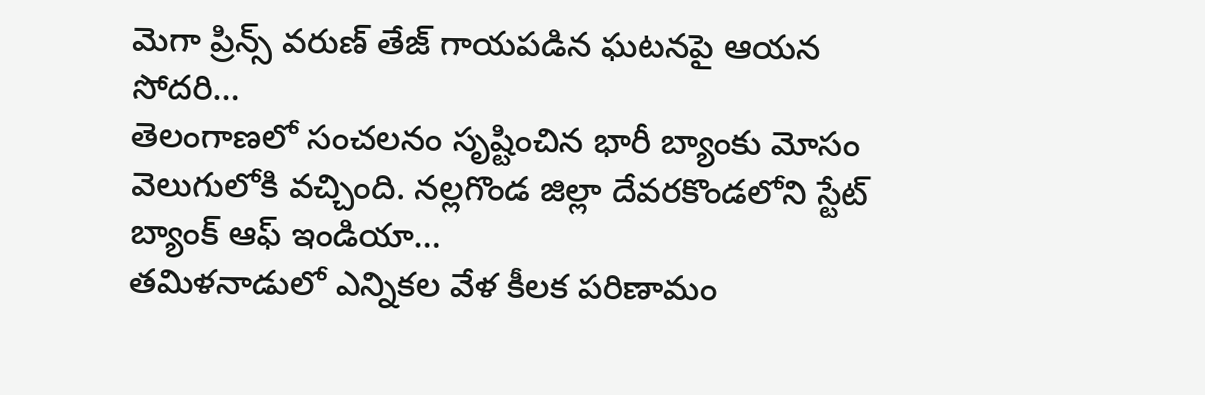మెగా ప్రిన్స్ వరుణ్ తేజ్ గాయపడిన ఘటనపై ఆయన సోదరి…
తెలంగాణలో సంచలనం సృష్టించిన భారీ బ్యాంకు మోసం వెలుగులోకి వచ్చింది. నల్లగొండ జిల్లా దేవరకొండలోని స్టేట్ బ్యాంక్ ఆఫ్ ఇండియా…
తమిళనాడులో ఎన్నికల వేళ కీలక పరిణామం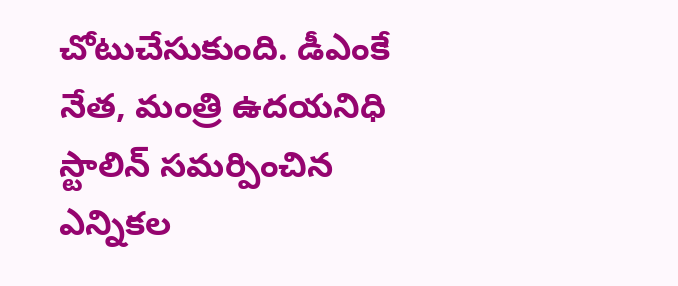చోటుచేసుకుంది. డీఎంకే నేత, మంత్రి ఉదయనిధి స్టాలిన్ సమర్పించిన ఎన్నికల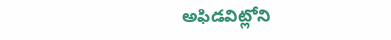అఫిడవిట్లోని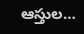ఆస్తుల…